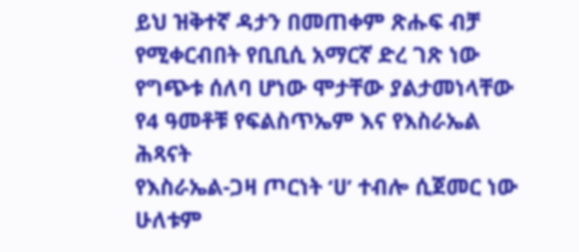ይህ ዝቅተኛ ዳታን በመጠቀም ጽሑፍ ብቻ የሚቀርብበት የቢቢሲ አማርኛ ድረ ገጽ ነው
የግጭቱ ሰለባ ሆነው ሞታቸው ያልታመነላቸው የ4 ዓመቶቹ የፍልስጥኤም እና የእስራኤል ሕጻናት
የእስራኤል-ጋዛ ጦርነት ‘ሀ’ ተብሎ ሲጀመር ነው ሁለቱም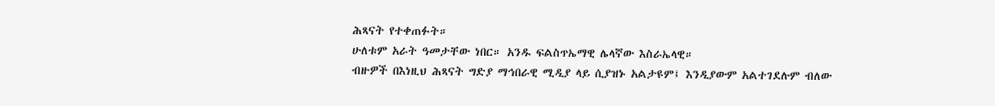ሕጻናት የተቀጠፉት።
ሁለቱም አራት ዓመታቸው ነበር። አንዱ ፍልስጥኤማዊ ሌላኛው እስራኤላዊ።
ብዙዎች በእነዚህ ሕጻናት ግድያ ማኅበራዊ ሚዲያ ላይ ሲያዝኑ አልታዩም፤ እንዲያውም አልተገደሉም ብለው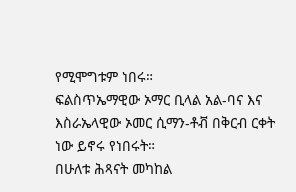የሚሞግቱም ነበሩ።
ፍልስጥኤማዊው ኦማር ቢላል አል-ባና እና እስራኤላዊው ኦመር ሲማን-ቶቭ በቅርብ ርቀት ነው ይኖሩ የነበሩት።
በሁለቱ ሕጻናት መካከል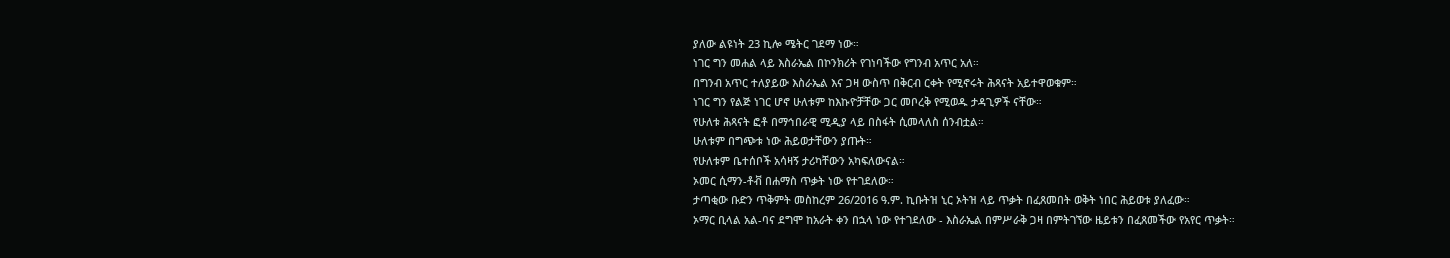ያለው ልዩነት 23 ኪሎ ሜትር ገደማ ነው።
ነገር ግን መሐል ላይ እስራኤል በኮንክሪት የገነባችው የግንብ አጥር አለ።
በግንብ አጥር ተለያይው እስራኤል እና ጋዛ ውስጥ በቅርብ ርቀት የሚኖሩት ሕጻናት አይተዋወቁም።
ነገር ግን የልጅ ነገር ሆኖ ሁለቱም ከእኩዮቻቸው ጋር መቦረቅ የሚወዱ ታዳጊዎች ናቸው።
የሁለቱ ሕጻናት ፎቶ በማኅበራዊ ሚዲያ ላይ በስፋት ሲመላለስ ሰንብቷል።
ሁለቱም በግጭቱ ነው ሕይወታቸውን ያጡት።
የሁለቱም ቤተሰቦች አሳዛኝ ታሪካቸውን አካፍለውናል።
ኦመር ሲማን-ቶቭ በሐማስ ጥቃት ነው የተገደለው።
ታጣቂው ቡድን ጥቅምት መስከረም 26/2016 ዓ.ም. ኪቡትዝ ኒር ኦትዝ ላይ ጥቃት በፈጸመበት ወቅት ነበር ሕይወቱ ያለፈው።
ኦማር ቢላል አል-ባና ደግሞ ከአራት ቀን በኋላ ነው የተገደለው - እስራኤል በምሥራቅ ጋዛ በምትገኘው ዜይቱን በፈጸመችው የአየር ጥቃት።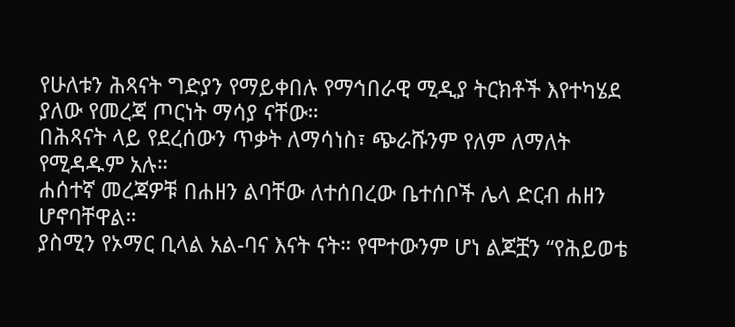የሁለቱን ሕጻናት ግድያን የማይቀበሉ የማኅበራዊ ሚዲያ ትርክቶች እየተካሄደ ያለው የመረጃ ጦርነት ማሳያ ናቸው።
በሕጻናት ላይ የደረሰውን ጥቃት ለማሳነስ፣ ጭራሹንም የለም ለማለት የሚዳዱም አሉ።
ሐሰተኛ መረጃዎቹ በሐዘን ልባቸው ለተሰበረው ቤተሰቦች ሌላ ድርብ ሐዘን ሆኖባቸዋል።
ያስሚን የኦማር ቢላል አል-ባና እናት ናት። የሞተውንም ሆነ ልጆቿን “የሕይወቴ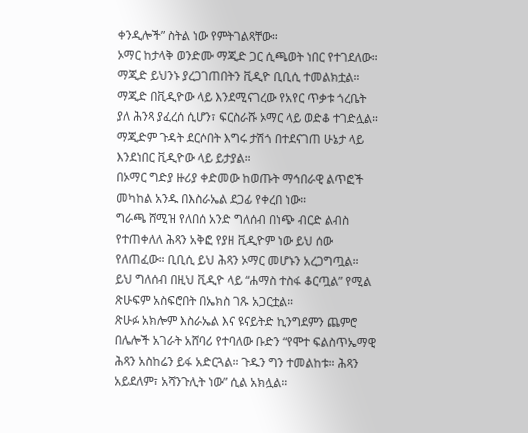ቀንዲሎች” ስትል ነው የምትገልጻቸው።
ኦማር ከታላቅ ወንድሙ ማጂድ ጋር ሲጫወት ነበር የተገደለው። ማጂድ ይህንኑ ያረጋገጠበትን ቪዲዮ ቢቢሲ ተመልክቷል።
ማጂድ በቪዲዮው ላይ እንደሚናገረው የአየር ጥቃቱ ጎረቤት ያለ ሕንጻ ያፈረሰ ሲሆን፣ ፍርስራሹ ኦማር ላይ ወድቆ ተገድሏል።
ማጂድም ጉዳት ደርሶበት እግሩ ታሽጎ በተደናገጠ ሁኔታ ላይ እንደነበር ቪዲዮው ላይ ይታያል።
በኦማር ግድያ ዙሪያ ቀድመው ከወጡት ማኅበራዊ ልጥፎች መካከል አንዱ በእስራኤል ደጋፊ የቀረበ ነው።
ግራጫ ሸሚዝ የለበሰ አንድ ግለሰብ በነጭ ብርድ ልብስ የተጠቀለለ ሕጻን አቅፎ የያዘ ቪዲዮም ነው ይህ ሰው የለጠፈው። ቢቢሲ ይህ ሕጻን ኦማር መሆኑን አረጋግጧል። ይህ ግለሰብ በዚህ ቪዲዮ ላይ “ሐማስ ተስፋ ቆርጧል” የሚል ጽሁፍም አስፍሮበት በኤክስ ገጹ አጋርቷል።
ጽሁፉ አክሎም እስራኤል እና ዩናይትድ ኪንግደምን ጨምሮ በሌሎች አገራት አሸባሪ የተባለው ቡድን “የሞተ ፍልስጥኤማዊ ሕጻን አስከሬን ይፋ አድርጓል። ጉዱን ግን ተመልከቱ። ሕጻን አይደለም፣ አሻንጉሊት ነው” ሲል አክሏል።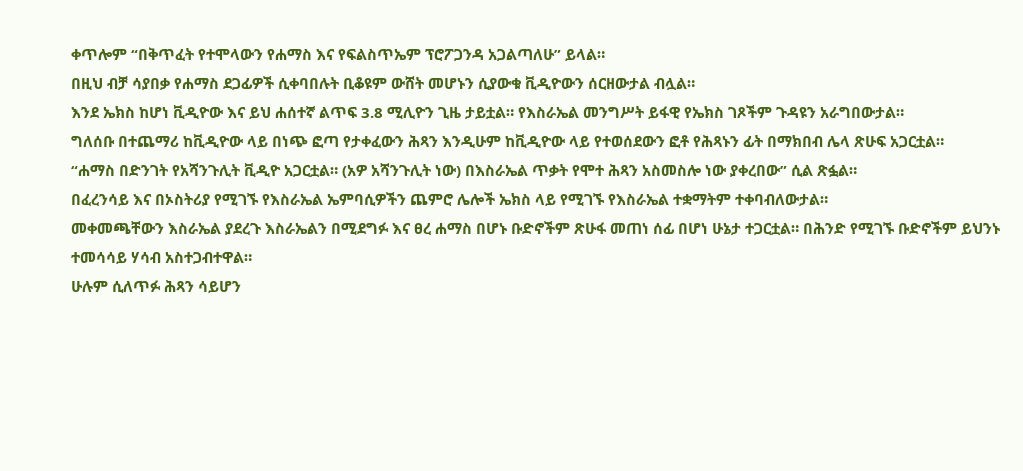ቀጥሎም “በቅጥፈት የተሞላውን የሐማስ እና የፍልስጥኤም ፕሮፖጋንዳ አጋልጣለሁ” ይላል።
በዚህ ብቻ ሳያበቃ የሐማስ ደጋፊዎች ሲቀባበሉት ቢቆዩም ውሸት መሆኑን ሲያውቁ ቪዲዮውን ሰርዘውታል ብሏል።
እንደ ኤክስ ከሆነ ቪዲዮው እና ይህ ሐሰተኛ ልጥፍ 3.8 ሚሊዮን ጊዜ ታይቷል። የእስራኤል መንግሥት ይፋዊ የኤክስ ገጾችም ጉዳዩን አራግበውታል።
ግለሰቡ በተጨማሪ ከቪዲዮው ላይ በነጭ ፎጣ የታቀፈውን ሕጻን እንዲሁም ከቪዲዮው ላይ የተወሰደውን ፎቶ የሕጻኑን ፊት በማክበብ ሌላ ጽሁፍ አጋርቷል።
“ሐማስ በድንገት የአሻንጉሊት ቪዲዮ አጋርቷል። (አዎ አሻንጉሊት ነው) በእስራኤል ጥቃት የሞተ ሕጻን አስመስሎ ነው ያቀረበው” ሲል ጽፏል።
በፈረንሳይ እና በኦስትሪያ የሚገኙ የእስራኤል ኤምባሲዎችን ጨምሮ ሌሎች ኤክስ ላይ የሚገኙ የእስራኤል ተቋማትም ተቀባብለውታል።
መቀመጫቸውን እስራኤል ያደረጉ እስራኤልን በሚደግፉ እና ፀረ ሐማስ በሆኑ ቡድኖችም ጽሁፋ መጠነ ሰፊ በሆነ ሁኔታ ተጋርቷል። በሕንድ የሚገኙ ቡድኖችም ይህንኑ ተመሳሳይ ሃሳብ አስተጋብተዋል።
ሁሉም ሲለጥፉ ሕጻን ሳይሆን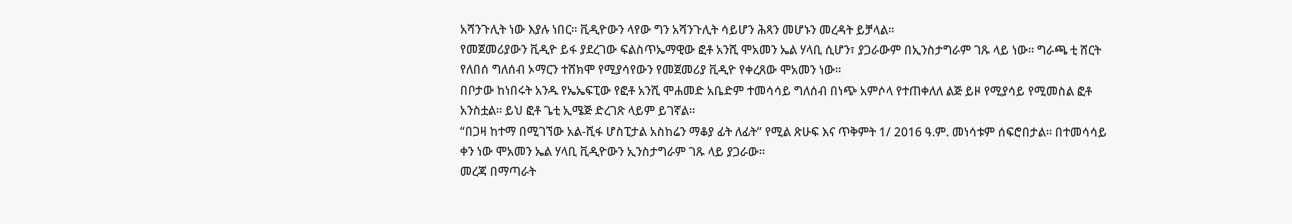አሻንጉሊት ነው እያሉ ነበር። ቪዲዮውን ላየው ግን አሻንጉሊት ሳይሆን ሕጻን መሆኑን መረዳት ይቻላል።
የመጀመሪያውን ቪዲዮ ይፋ ያደረገው ፍልስጥኤማዊው ፎቶ አንሺ ሞአመን ኤል ሃላቢ ሲሆን፣ ያጋራውም በኢንስታግራም ገጹ ላይ ነው። ግራጫ ቲ ሸርት የለበሰ ግለሰብ ኦማርን ተሸክሞ የሚያሳየውን የመጀመሪያ ቪዲዮ የቀረጸው ሞአመን ነው።
በቦታው ከነበሩት አንዱ የኤኤፍፒው የፎቶ አንሺ ሞሐመድ አቤድም ተመሳሳይ ግለሰብ በነጭ አምሶላ የተጠቀለለ ልጅ ይዞ የሚያሳይ የሚመስል ፎቶ አንስቷል። ይህ ፎቶ ጌቲ ኢሜጅ ድረገጽ ላይም ይገኛል።
“በጋዛ ከተማ በሚገኘው አል-ሺፋ ሆስፒታል አስከሬን ማቆያ ፊት ለፊት” የሚል ጽሁፍ እና ጥቅምት 1/ 2016 ዓ.ም. መነሳቱም ሰፍሮበታል። በተመሳሳይ ቀን ነው ሞአመን ኤል ሃላቢ ቪዲዮውን ኢንስታግራም ገጹ ላይ ያጋራው።
መረጃ በማጣራት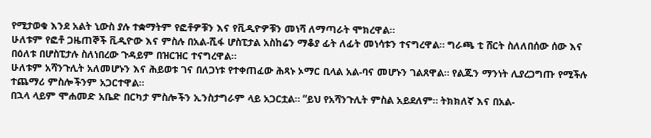የሚታወቁ እንደ አልት ኒውስ ያሉ ተቋማትም የፎቶዎቹን እና የቪዲዮዎቹን መነሻ ለማጣራት ሞክረዋል።
ሁለቱም የፎቶ ጋዜጠኞች ቪዲዮው እና ምስሉ በአል-ሺፋ ሆስፒታል አስከሬን ማቆያ ፊት ለፊት መነሳቱን ተናግረዋል። ግራጫ ቲ ሸርት ስለለበሰው ሰው እና በዕለቱ በሆስፒታሉ ስለነበረው ጉዳይም በዝርዝር ተናግረዋል።
ሁለቱም አሻንጉሊት አለመሆኑን እና ሕይወቱ ገና በለጋነቱ የተቀጠፈው ሕጻኑ ኦማር ቢላል አል-ባና መሆኑን ገልጸዋል። የልጁን ማንነት ሊያረጋግጡ የሚችሉ ተጨማሪ ምስሎችንም አጋርተዋል።
በኋላ ላይም ሞሐመድ አቤድ በርካታ ምስሎችን ኢንስታግራም ላይ አጋርቷል። “ይህ የአሻንጉሊት ምስል አይደለም። ትክክለኛ እና በአል-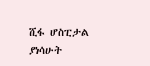ሺፋ ሆስፒታል ያነሳሁት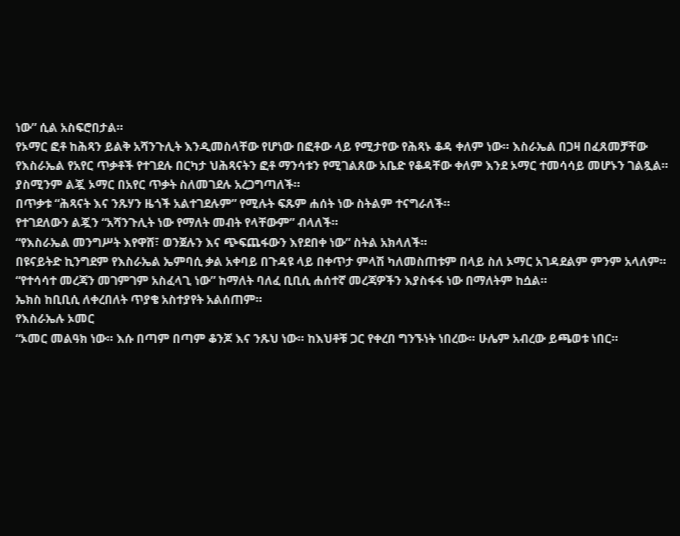ነው” ሲል አስፍሮበታል።
የኦማር ፎቶ ከሕጻን ይልቅ አሻንጉሊት እንዲመስላቸው የሆነው በፎቶው ላይ የሚታየው የሕጻኑ ቆዳ ቀለም ነው። እስራኤል በጋዛ በፈጸመቻቸው የእስራኤል የአየር ጥቃቶች የተገደሉ በርካታ ህሕጻናትን ፎቶ ማንሳቱን የሚገልጸው አቤድ የቆዳቸው ቀለም እንደ ኦማር ተመሳሳይ መሆኑን ገልጿል።
ያስሚንም ልጇ ኦማር በአየር ጥቃት ስለመገደሉ አረጋግጣለች።
በጥቃቱ “ሕጻናት እና ንጹሃን ዜጎች አልተገደሉም” የሚሉት ፍጹም ሐሰት ነው ስትልም ተናግራለች።
የተገደለውን ልጇን “አሻንጉሊት ነው የማለት መብት የላቸውም” ብላለች።
“የእስራኤል መንግሥት እየዋሸ፣ ወንጀሉን እና ጭፍጨፋውን እየደበቀ ነው” ስትል አክላለች።
በዩናይትድ ኪንግደም የእስራኤል ኤምባሲ ቃል አቀባይ በጉዳዩ ላይ በቀጥታ ምላሽ ካለመስጠቱም በላይ ስለ ኦማር አገዳደልም ምንም አላለም።
“የተሳሳተ መረጃን መገምገም አስፈላጊ ነው” ከማለት ባለፈ ቢቢሲ ሐሰተኛ መረጃዎችን እያስፋፋ ነው በማለትም ከሷል።
ኤክስ ከቢቢሲ ለቀረበለት ጥያቄ አስተያየት አልሰጠም።
የእስራኤሉ ኦመር
“ኦመር መልዓክ ነው። እሱ በጣም በጣም ቆንጆ እና ንጹህ ነው። ከእህቶቹ ጋር የቀረበ ግንኙነት ነበረው። ሁሌም አብረው ይጫወቱ ነበር።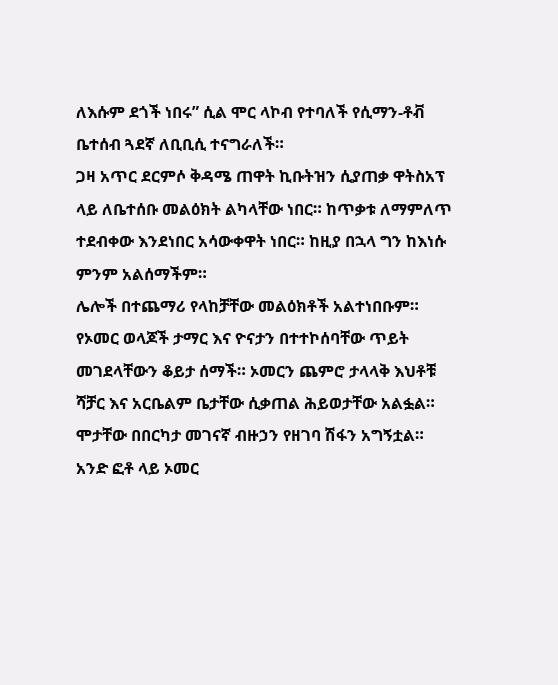ለእሱም ደጎች ነበሩ” ሲል ሞር ላኮብ የተባለች የሲማን-ቶቭ ቤተሰብ ጓደኛ ለቢቢሲ ተናግራለች።
ጋዛ አጥር ደርምሶ ቅዳሜ ጠዋት ኪቡትዝን ሲያጠቃ ዋትስአፕ ላይ ለቤተሰቡ መልዕክት ልካላቸው ነበር። ከጥቃቱ ለማምለጥ ተደብቀው እንደነበር አሳውቀዋት ነበር። ከዚያ በኋላ ግን ከእነሱ ምንም አልሰማችም።
ሌሎች በተጨማሪ የላከቻቸው መልዕክቶች አልተነበቡም።
የኦመር ወላጆች ታማር እና ዮናታን በተተኮሰባቸው ጥይት መገደላቸውን ቆይታ ሰማች። ኦመርን ጨምሮ ታላላቅ እህቶቹ ሻቻር እና አርቤልም ቤታቸው ሲቃጠል ሕይወታቸው አልፏል። ሞታቸው በበርካታ መገናኛ ብዙኃን የዘገባ ሽፋን አግኝቷል።
አንድ ፎቶ ላይ ኦመር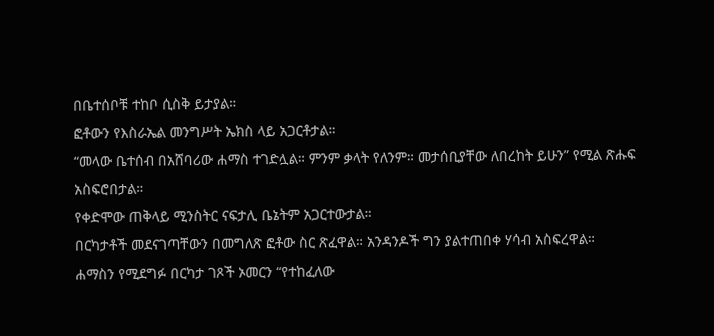በቤተሰቦቹ ተከቦ ሲስቅ ይታያል።
ፎቶውን የእስራኤል መንግሥት ኤክስ ላይ አጋርቶታል።
“መላው ቤተሰብ በአሸባሪው ሐማስ ተገድሏል። ምንም ቃላት የለንም። መታሰቢያቸው ለበረከት ይሁን” የሚል ጽሑፍ አስፍሮበታል።
የቀድሞው ጠቅላይ ሚንስትር ናፍታሊ ቤኔትም አጋርተውታል።
በርካታቶች መደናገጣቸውን በመግለጽ ፎቶው ስር ጽፈዋል። አንዳንዶች ግን ያልተጠበቀ ሃሳብ አስፍረዋል።
ሐማስን የሚደግፉ በርካታ ገጾች ኦመርን “የተከፈለው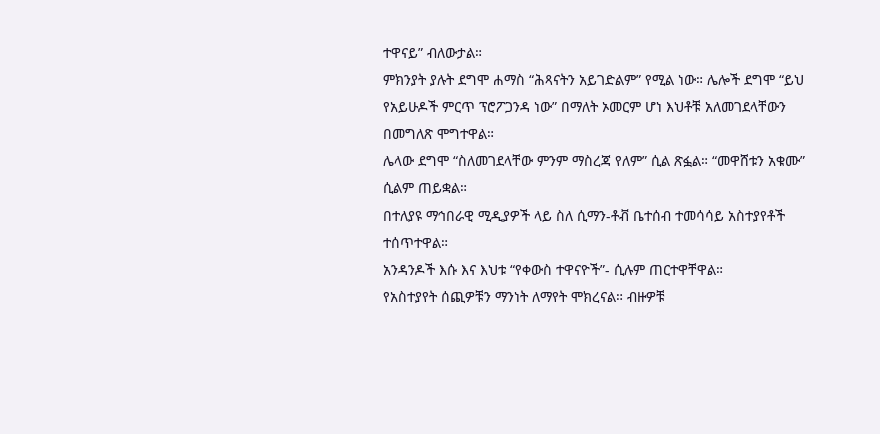ተዋናይ” ብለውታል።
ምክንያት ያሉት ደግሞ ሐማስ “ሕጻናትን አይገድልም” የሚል ነው። ሌሎች ደግሞ “ይህ የአይሁዶች ምርጥ ፕሮፖጋንዳ ነው” በማለት ኦመርም ሆነ እህቶቹ አለመገደላቸውን በመግለጽ ሞግተዋል።
ሌላው ደግሞ “ስለመገደላቸው ምንም ማስረጃ የለም” ሲል ጽፏል። “መዋሸቱን አቁሙ” ሲልም ጠይቋል።
በተለያዩ ማኅበራዊ ሚዲያዎች ላይ ስለ ሲማን-ቶቭ ቤተሰብ ተመሳሳይ አስተያየቶች ተሰጥተዋል።
አንዳንዶች እሱ እና እህቱ “የቀውስ ተዋናዮች”- ሲሉም ጠርተዋቸዋል።
የአስተያየት ሰጪዎቹን ማንነት ለማየት ሞክረናል። ብዙዎቹ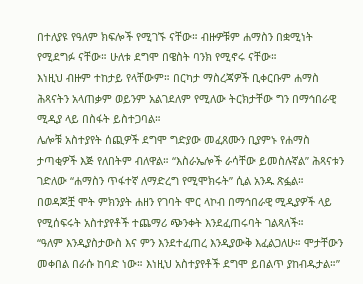በተለያዩ የዓለም ክፍሎች የሚገኙ ናቸው። ብዙዎቹም ሐማስን በቋሚነት የሚደግፉ ናቸው። ሁለቱ ደግሞ በዌስት ባንክ የሚኖሩ ናቸው።
እነዚህ ብዙም ተከታይ የላቸውም። በርካታ ማስረጃዎች ቢቀርቡም ሐማስ ሕጻናትን አላጠቃም ወይንም አልገደለም የሚለው ትርክታቸው ግን በማኅበራዊ ሚዲያ ላይ በስፋት ይስተጋባል።
ሌሎቹ አስተያየት ሰጪዎች ደግሞ ግድያው መፈጸሙን ቢያምኑ የሐማስ ታጣቂዎች እጅ የለበትም ብለዋል። “እስራኤሎች ራሳቸው ይመስሉኛል” ሕጻናቱን ገድለው “ሐማስን ጥፋተኛ ለማድረግ የሚሞክሩት” ሲል አንዱ ጽፏል።
በወዳጆቿ ሞት ምክንያት ሐዘን የገባት ሞር ላኮብ በማኅበራዊ ሚዲያዎች ላይ የሚሰፍሩት አስተያየቶች ተጨማሪ ጭንቀት እንደፈጠሩባት ገልጻለች።
“ዓለም እንዲያስታውስ እና ምን እንደተፈጠረ እንዲያውቅ እፈልጋለሁ። ሞታቸውን መቀበል በራሱ ከባድ ነው። እነዚህ አስተያየቶች ደግሞ ይበልጥ ያከብዱታል።”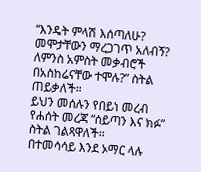“እንዴት ምላሽ እሰጣለሁ? መሞታቸውን ማረጋገጥ አለብኝ? ለምንስ አምስት መቃብሮች በአስከሬናቸው ተሞሉ?” ስትል ጠይቃለች።
ይህን መሰሉን የበይነ መረብ የሐሰት መረጃ “ሰይጣን እና ክፉ” ስትል ገልጻዋለች።
በተመሳሳይ እንደ ኦማር ላሉ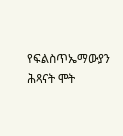የፍልስጥኤማውያን ሕጻናት ሞት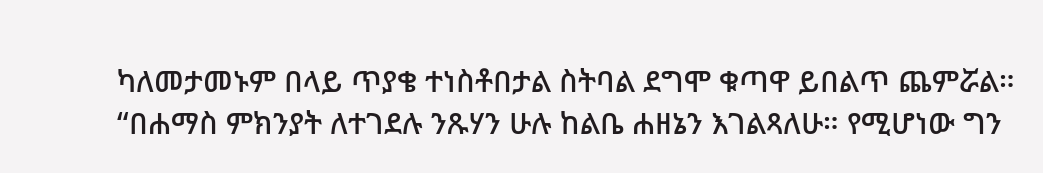ካለመታመኑም በላይ ጥያቄ ተነስቶበታል ስትባል ደግሞ ቁጣዋ ይበልጥ ጨምሯል።
“በሐማስ ምክንያት ለተገደሉ ንጹሃን ሁሉ ከልቤ ሐዘኔን እገልጻለሁ። የሚሆነው ግን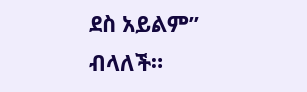ደስ አይልም” ብላለች።